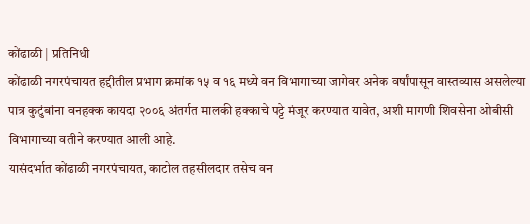कोंढाळी | प्रतिनिधी
कोंढाळी नगरपंचायत हद्दीतील प्रभाग क्रमांक १५ व १६ मध्ये वन विभागाच्या जागेवर अनेक वर्षांपासून वास्तव्यास असलेल्या पात्र कुटुंबांना वनहक्क कायदा २००६ अंतर्गत मालकी हक्काचे पट्टे मंजूर करण्यात यावेत, अशी मागणी शिवसेना ओबीसी विभागाच्या वतीने करण्यात आली आहे.
यासंदर्भात कोंढाळी नगरपंचायत, काटोल तहसीलदार तसेच वन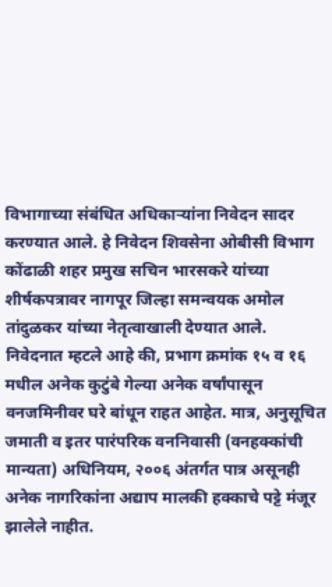विभागाच्या संबंधित अधिकाऱ्यांना निवेदन सादर करण्यात आले. हे निवेदन शिवसेना ओबीसी विभाग कोंढाळी शहर प्रमुख सचिन भारसकरे यांच्या शीर्षकपत्रावर नागपूर जिल्हा समन्वयक अमोल तांदुळकर यांच्या नेतृत्वाखाली देण्यात आले.
निवेदनात म्हटले आहे की, प्रभाग क्रमांक १५ व १६ मधील अनेक कुटुंबे गेल्या अनेक वर्षांपासून वनजमिनीवर घरे बांधून राहत आहेत. मात्र, अनुसूचित जमाती व इतर पारंपरिक वननिवासी (वनहक्कांची मान्यता) अधिनियम, २००६ अंतर्गत पात्र असूनही अनेक नागरिकांना अद्याप मालकी हक्काचे पट्टे मंजूर झालेले नाहीत.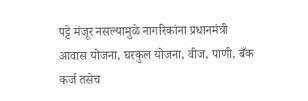पट्टे मंजूर नसल्यामुळे नागरिकांना प्रधानमंत्री आवास योजना, घरकुल योजना, वीज, पाणी, बँक कर्ज तसेच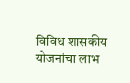विविध शासकीय योजनांचा लाभ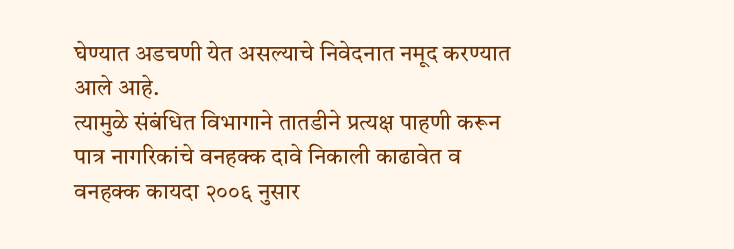घेण्यात अडचणी येत असल्याचे निवेदनात नमूद करण्यात आले आहे.
त्यामुळे संबंधित विभागाने तातडीने प्रत्यक्ष पाहणी करून पात्र नागरिकांचे वनहक्क दावे निकाली काढावेत व वनहक्क कायदा २००६ नुसार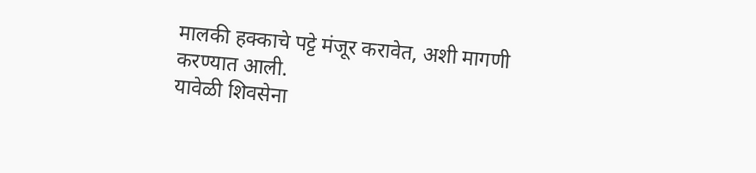मालकी हक्काचे पट्टे मंजूर करावेत, अशी मागणी करण्यात आली.
यावेळी शिवसेना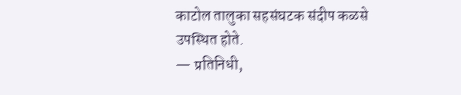काटोल तालुका सहसंघटक संदीप कळसे उपस्थित होते.
— प्रतिनिधी,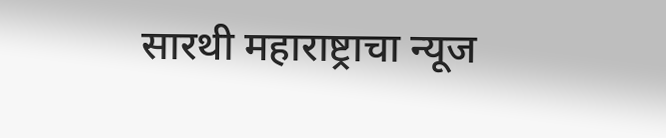सारथी महाराष्ट्राचा न्यूज